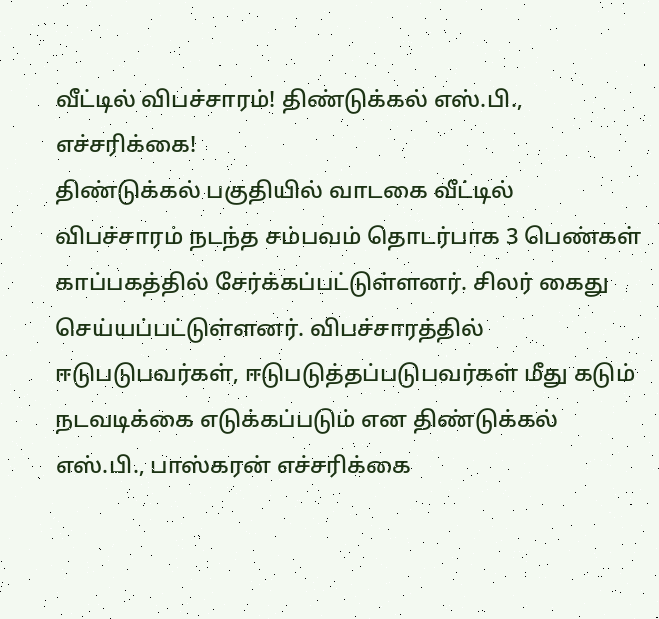வீட்டில் விபச்சாரம்! திண்டுக்கல் எஸ்.பி., எச்சரிக்கை!
திண்டுக்கல் பகுதியில் வாடகை வீட்டில் விபச்சாரம் நடந்த சம்பவம் தொடர்பாக 3 பெண்கள் காப்பகத்தில் சேர்க்கப்பட்டுள்ளனர். சிலர் கைது செய்யப்பட்டுள்ளனர். விபச்சாரத்தில் ஈடுபடுபவர்கள், ஈடுபடுத்தப்படுபவர்கள் மீது கடும் நடவடிக்கை எடுக்கப்படும் என திண்டுக்கல் எஸ்.பி., பாஸ்கரன் எச்சரிக்கை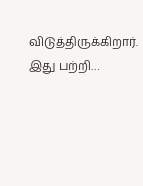விடுத்திருக்கிறார். இது பற்றி…